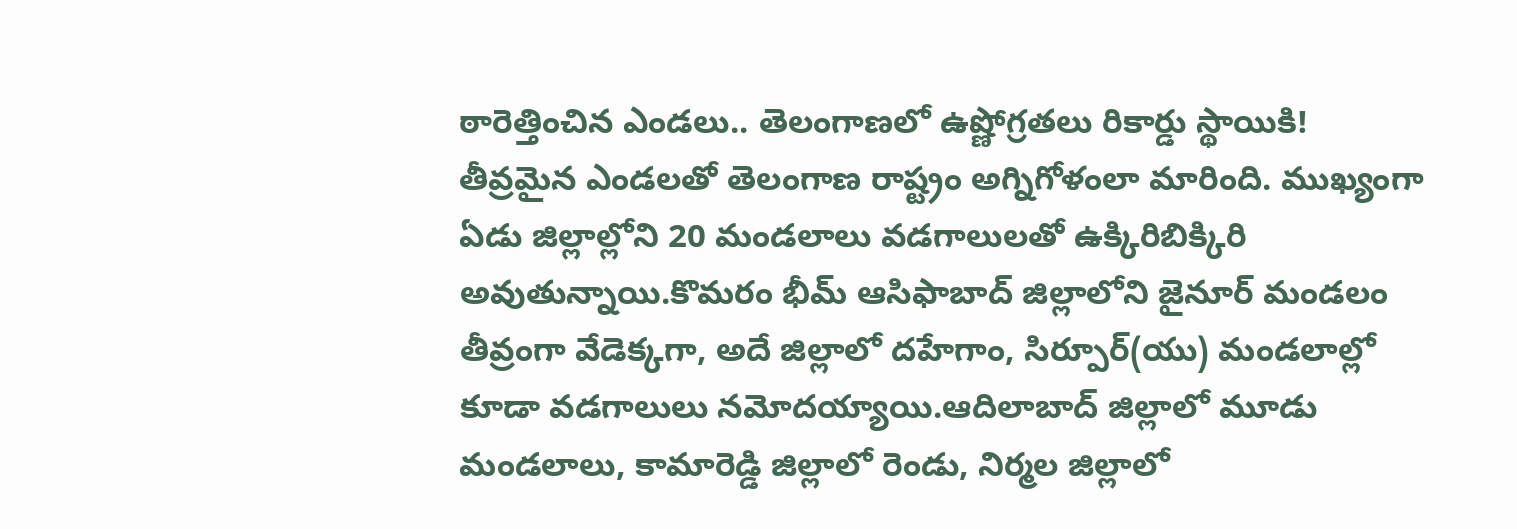ఠారెత్తించిన ఎండలు.. తెలంగాణలో ఉష్ణోగ్రతలు రికార్డు స్థాయికి!
తీవ్రమైన ఎండలతో తెలంగాణ రాష్ట్రం అగ్నిగోళంలా మారింది. ముఖ్యంగా ఏడు జిల్లాల్లోని 20 మండలాలు వడగాలులతో ఉక్కిరిబిక్కిరి అవుతున్నాయి.కొమరం భీమ్ ఆసిఫాబాద్ జిల్లాలోని జైనూర్ మండలం తీవ్రంగా వేడెక్కగా, అదే జిల్లాలో దహేగాం, సిర్పూర్(యు) మండలాల్లో కూడా వడగాలులు నమోదయ్యాయి.ఆదిలాబాద్ జిల్లాలో మూడు మండలాలు, కామారెడ్డి జిల్లాలో రెండు, నిర్మల జిల్లాలో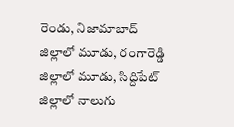రెండు, నిజామాబాద్ జిల్లాలో మూడు, రంగారెడ్డి జిల్లాలో మూడు, సిద్దిపేట్ జిల్లాలో నాలుగు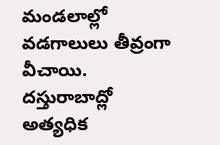మండలాల్లో వడగాలులు తీవ్రంగా వీచాయి. దస్తురాబాద్లో అత్యధిక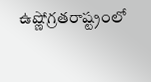ఉష్ణోగ్రతరాష్ట్రంలో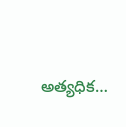అత్యధిక…